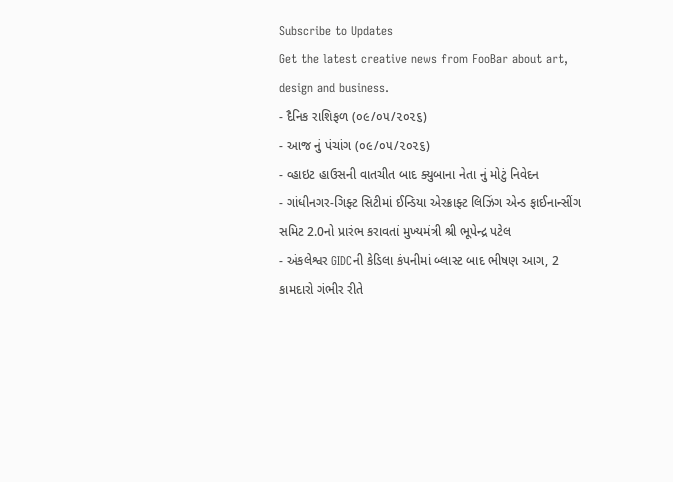Subscribe to Updates
Get the latest creative news from FooBar about art, design and business.
- દૈનિક રાશિફળ (૦૯/૦૫/૨૦૨૬)
- આજ નું પંચાંગ (૦૯/૦૫/૨૦૨૬)
- વ્હાઇટ હાઉસની વાતચીત બાદ ક્યુબાના નેતા નું મોટું નિવેદન
- ગાંધીનગર-ગિફ્ટ સિટીમાં ઈન્ડિયા એરક્રાફ્ટ લિઝિંગ એન્ડ ફાઈનાન્સીંગ સમિટ 2.0નો પ્રારંભ કરાવતાં મુખ્યમંત્રી શ્રી ભૂપેન્દ્ર પટેલ
- અંકલેશ્વર GIDCની કેડિલા કંપનીમાં બ્લાસ્ટ બાદ ભીષણ આગ, 2 કામદારો ગંભીર રીતે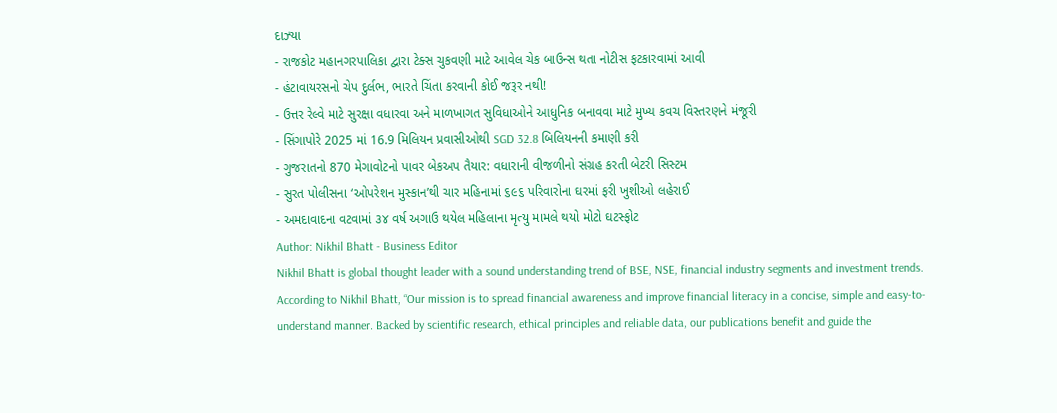દાઝ્યા
- રાજકોટ મહાનગરપાલિકા દ્વારા ટેક્સ ચુકવણી માટે આવેલ ચેક બાઉન્સ થતા નોટીસ ફટકારવામાં આવી
- હંટાવાયરસનો ચેપ દુર્લભ, ભારતે ચિંતા કરવાની કોઈ જરૂર નથી!
- ઉત્તર રેલ્વે માટે સુરક્ષા વધારવા અને માળખાગત સુવિધાઓને આધુનિક બનાવવા માટે મુખ્ય કવચ વિસ્તરણને મંજૂરી
- સિંગાપોરે 2025 માં 16.9 મિલિયન પ્રવાસીઓથી SGD 32.8 બિલિયનની કમાણી કરી
- ગુજરાતનો 870 મેગાવોટનો પાવર બેકઅપ તૈયાર: વધારાની વીજળીનો સંગ્રહ કરતી બેટરી સિસ્ટમ
- સુરત પોલીસના ‘ઓપરેશન મુસ્કાન’થી ચાર મહિનામાં ૬૯૬ પરિવારોના ઘરમાં ફરી ખુશીઓ લહેરાઈ
- અમદાવાદના વટવામાં ૩૪ વર્ષ અગાઉ થયેલ મહિલાના મૃત્યુ મામલે થયો મોટો ઘટસ્ફોટ
Author: Nikhil Bhatt - Business Editor
Nikhil Bhatt is global thought leader with a sound understanding trend of BSE, NSE, financial industry segments and investment trends. According to Nikhil Bhatt, “Our mission is to spread financial awareness and improve financial literacy in a concise, simple and easy-to-understand manner. Backed by scientific research, ethical principles and reliable data, our publications benefit and guide the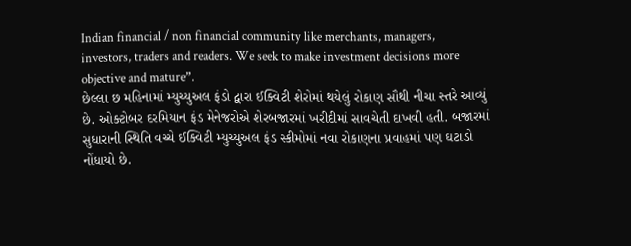Indian financial / non financial community like merchants, managers, investors, traders and readers. We seek to make investment decisions more objective and mature”.
છેલ્લા છ મહિનામાં મ્યુચ્યુઅલ ફંડો દ્વારા ઈક્વિટી શેરોમાં થયેલું રોકાણ સૌથી નીચા સ્તરે આવ્યું છે. ઓક્ટોબર દરમિયાન ફંડ મેનેજરોએ શેરબજારમાં ખરીદીમાં સાવચેતી દાખવી હતી. બજારમાં સુધારાની સ્થિતિ વચ્ચે ઈક્વિટી મ્યુચ્યુઅલ ફંડ સ્કીમોમાં નવા રોકાણના પ્રવાહમાં પણ ઘટાડો નોંધાયો છે.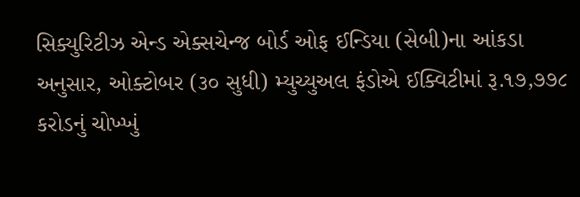સિક્યુરિટીઝ એન્ડ એક્સચેન્જ બોર્ડ ઓફ ઈન્ડિયા (સેબી)ના આંકડા અનુસાર, ઓક્ટોબર (૩૦ સુધી) મ્યુચ્યુઅલ ફંડોએ ઈક્વિટીમાં રૂ.૧૭,૭૭૮ કરોડનું ચોખ્ખું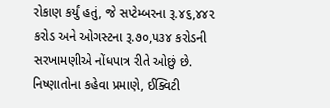રોકાણ કર્યું હતું, જે સપ્ટેમ્બરના રૂ.૪૬,૪૪૨ કરોડ અને ઓગસ્ટના રૂ.૭૦,૫૩૪ કરોડની સરખામણીએ નોંધપાત્ર રીતે ઓછું છે. નિષ્ણાતોના કહેવા પ્રમાણે, ઈક્વિટી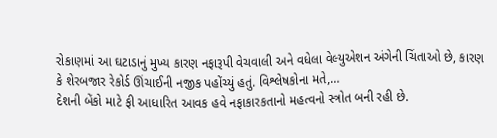રોકાણમાં આ ઘટાડાનું મુખ્ય કારણ નફારૂપી વેચવાલી અને વધેલા વેલ્યુએશન અંગેની ચિંતાઓ છે, કારણ કે શેરબજાર રેકોર્ડ ઊંચાઈની નજીક પહોંચ્યું હતું. વિશ્લેષકોના મતે,…
દેશની બેંકો માટે ફી આધારિત આવક હવે નફાકારકતાનો મહત્વનો સ્ત્રોત બની રહી છે.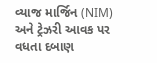વ્યાજ માર્જિન (NIM) અને ટ્રેઝરી આવક પર વધતા દબાણ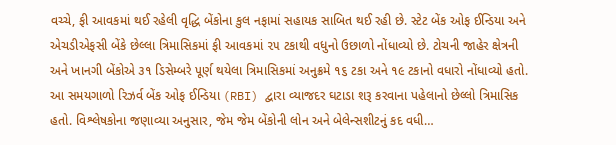વચ્ચે, ફી આવકમાં થઈ રહેલી વૃદ્ધિ બેંકોના કુલ નફામાં સહાયક સાબિત થઈ રહી છે. સ્ટેટ બેંક ઓફ ઈન્ડિયા અને એચડીએફસી બેંકે છેલ્લા ત્રિમાસિકમાં ફી આવકમાં ૨૫ ટકાથી વધુનો ઉછાળો નોંધાવ્યો છે. ટોચની જાહેર ક્ષેત્રની અને ખાનગી બેંકોએ ૩૧ ડિસેમ્બરે પૂર્ણ થયેલા ત્રિમાસિકમાં અનુક્રમે ૧૬ ટકા અને ૧૯ ટકાનો વધારો નોંધાવ્યો હતો. આ સમયગાળો રિઝર્વ બેંક ઓફ ઈન્ડિયા (RBI) દ્વારા વ્યાજદર ઘટાડા શરૂ કરવાના પહેલાનો છેલ્લો ત્રિમાસિક હતો. વિશ્લેષકોના જણાવ્યા અનુસાર, જેમ જેમ બેંકોની લોન અને બેલેન્સશીટનું કદ વધી…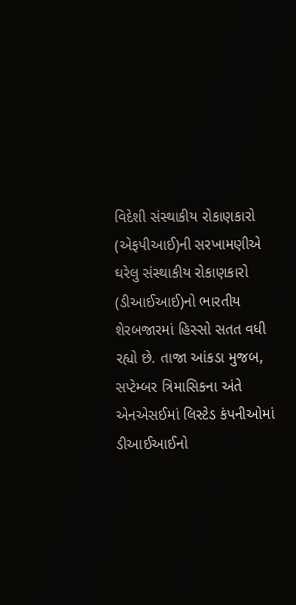વિદેશી સંસ્થાકીય રોકાણકારો (એફપીઆઈ)ની સરખામણીએ ઘરેલુ સંસ્થાકીય રોકાણકારો (ડીઆઈઆઈ)નો ભારતીય શેરબજારમાં હિસ્સો સતત વધી રહ્યો છે. તાજા આંકડા મુજબ, સપ્ટેમ્બર ત્રિમાસિકના અંતે એનએસઈમાં લિસ્ટેડ કંપનીઓમાં ડીઆઈઆઈનો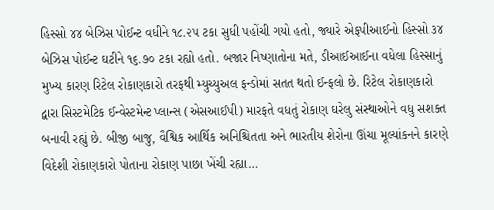હિસ્સો ૪૪ બેઝિસ પોઈન્ટ વધીને ૧૮.૨૫ ટકા સુધી પહોંચી ગયો હતો, જ્યારે એફપીઆઈનો હિસ્સો ૩૪ બેઝિસ પોઈન્ટ ઘટીને ૧૬.૭૦ ટકા રહ્યો હતો. બજાર નિષ્ણાતોના મતે, ડીઆઈઆઈના વધેલા હિસ્સાનું મુખ્ય કારણ રિટેલ રોકાણકારો તરફથી મ્યુચ્યુઅલ ફન્ડોમાં સતત થતો ઈન્ફલો છે. રિટેલ રોકાણકારો દ્વારા સિસ્ટમેટિક ઈન્વેસ્ટમેન્ટ પ્લાન્સ (એસઆઈપી) મારફતે વધતું રોકાણ ઘરેલુ સંસ્થાઓને વધુ સશક્ત બનાવી રહ્યું છે. બીજી બાજુ, વૈશ્વિક આર્થિક અનિશ્ચિતતા અને ભારતીય શેરોના ઊંચા મૂલ્યાંકનને કારણે વિદેશી રોકાણકારો પોતાના રોકાણ પાછા ખેંચી રહ્યા…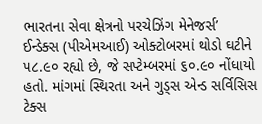ભારતના સેવા ક્ષેત્રનો પરચેઝિંગ મેનેજર્સ’ ઈન્ડેક્સ (પીએમઆઈ) ઓક્ટોબરમાં થોડો ઘટીને ૫૮.૯૦ રહ્યો છે, જે સપ્ટેમ્બરમાં ૬૦.૯૦ નોંધાયો હતો. માંગમાં સ્થિરતા અને ગુડ્સ એન્ડ સર્વિસિસ ટેક્સ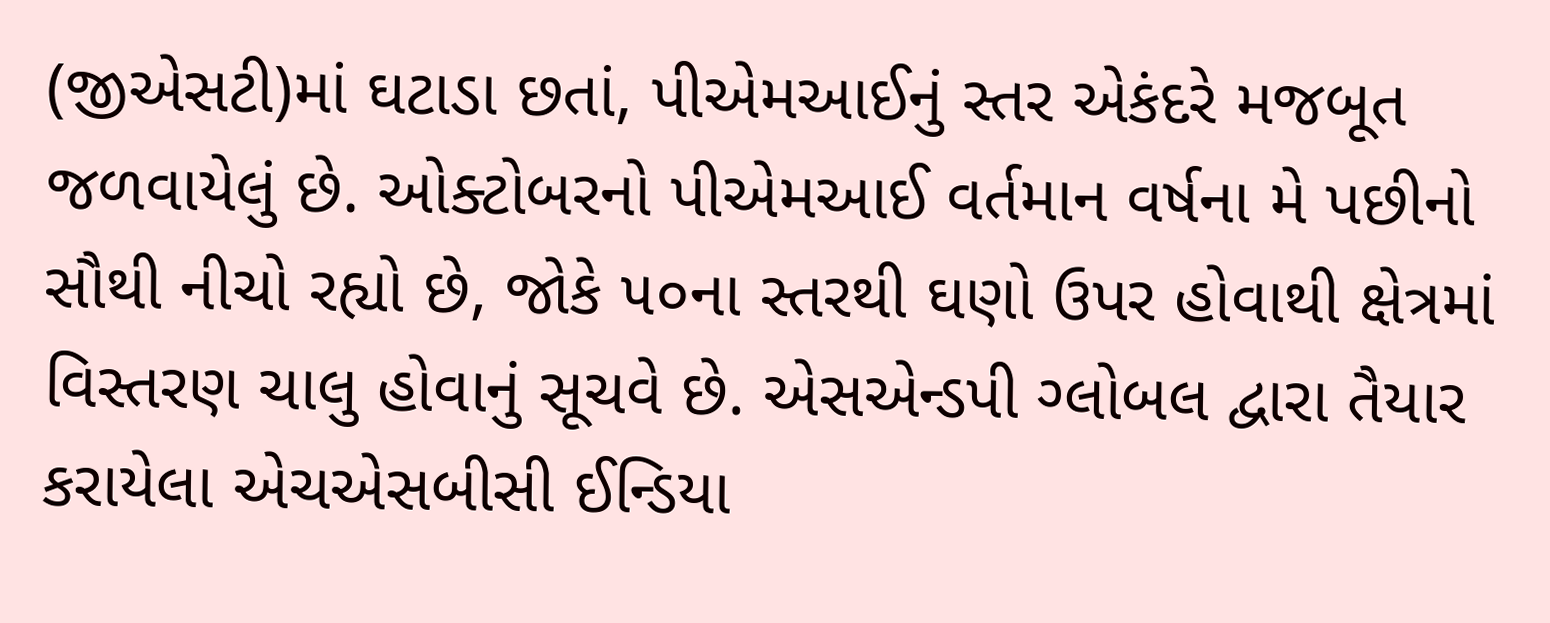(જીએસટી)માં ઘટાડા છતાં, પીએમઆઈનું સ્તર એકંદરે મજબૂત જળવાયેલું છે. ઓક્ટોબરનો પીએમઆઈ વર્તમાન વર્ષના મે પછીનો સૌથી નીચો રહ્યો છે, જોકે ૫૦ના સ્તરથી ઘણો ઉપર હોવાથી ક્ષેત્રમાં વિસ્તરણ ચાલુ હોવાનું સૂચવે છે. એસએન્ડપી ગ્લોબલ દ્વારા તૈયાર કરાયેલા એચએસબીસી ઈન્ડિયા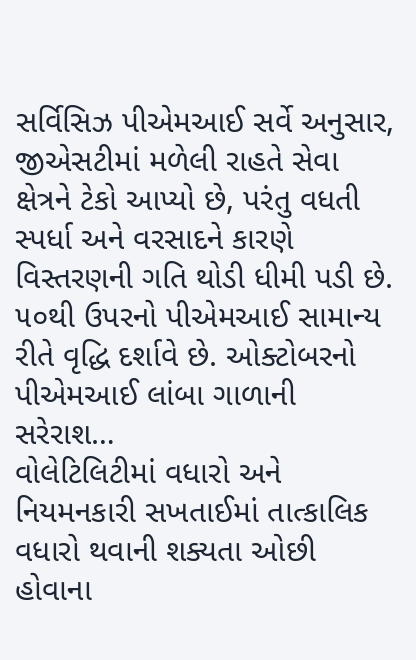સર્વિસિઝ પીએમઆઈ સર્વે અનુસાર, જીએસટીમાં મળેલી રાહતે સેવા ક્ષેત્રને ટેકો આપ્યો છે, પરંતુ વધતી સ્પર્ધા અને વરસાદને કારણે વિસ્તરણની ગતિ થોડી ધીમી પડી છે. ૫૦થી ઉપરનો પીએમઆઈ સામાન્ય રીતે વૃદ્ધિ દર્શાવે છે. ઓક્ટોબરનો પીએમઆઈ લાંબા ગાળાની સરેરાશ…
વોલેટિલિટીમાં વધારો અને નિયમનકારી સખતાઈમાં તાત્કાલિક વધારો થવાની શક્યતા ઓછી હોવાના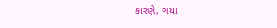કારણે, ગયા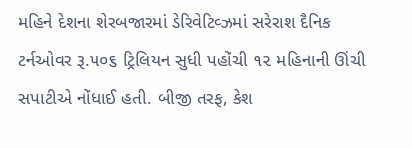મહિને દેશના શેરબજારમાં ડેરિવેટિવ્ઝમાં સરેરાશ દૈનિક ટર્નઓવર રૂ.૫૦૬ ટ્રિલિયન સુધી પહોંચી ૧૨ મહિનાની ઊંચી સપાટીએ નોંધાઈ હતી. બીજી તરફ, કેશ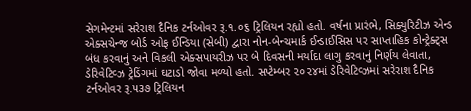સેગમેન્ટમાં સરેરાશ દૈનિક ટર્નઓવર રૂ.૧.૦૬ ટ્રિલિયન રહ્યો હતો. વર્ષના પ્રારંભે, સિક્યુરિટીઝ એન્ડ એક્સચેન્જ બોર્ડ ઓફ ઈન્ડિયા (સેબી) દ્વારા નોન-બેન્ચમાર્ક ઈન્ડાઈસિસ પર સાપ્તાહિક કોન્ટ્રેક્ટ્સ બંધ કરવાનું અને વિકલી એક્સપાયરીઝ પર બે દિવસની મર્યાદા લાગુ કરવાનું નિર્ણય લેવાતા, ડેરિવેટિવ્ઝ ટ્રેડિંગમાં ઘટાડો જોવા મળ્યો હતો. સપ્ટેમ્બર ૨૦૨૪માં ડેરિવેટિવ્ઝમાં સરેરાશ દૈનિક ટર્નઓવર રૂ.૫૩૭ ટ્રિલિયન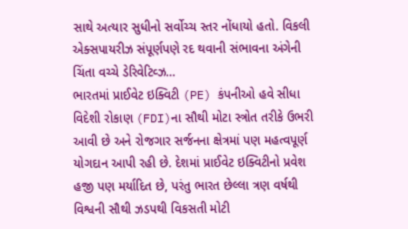સાથે અત્યાર સુધીનો સર્વોચ્ચ સ્તર નોંધાયો હતો. વિકલી એક્સપાયરીઝ સંપૂર્ણપણે રદ થવાની સંભાવના અંગેની ચિંતા વચ્ચે ડેરિવેટિવ્ઝ…
ભારતમાં પ્રાઈવેટ ઇક્વિટી (PE) કંપનીઓ હવે સીધા વિદેશી રોકાણ (FDI)ના સૌથી મોટા સ્ત્રોત તરીકે ઉભરી આવી છે અને રોજગાર સર્જનના ક્ષેત્રમાં પણ મહત્વપૂર્ણ યોગદાન આપી રહી છે. દેશમાં પ્રાઈવેટ ઇક્વિટીનો પ્રવેશ હજી પણ મર્યાદિત છે, પરંતુ ભારત છેલ્લા ત્રણ વર્ષથી વિશ્વની સૌથી ઝડપથી વિકસતી મોટી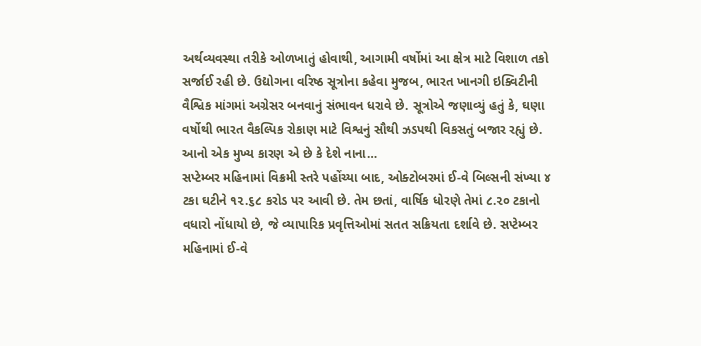અર્થવ્યવસ્થા તરીકે ઓળખાતું હોવાથી, આગામી વર્ષોમાં આ ક્ષેત્ર માટે વિશાળ તકો સર્જાઈ રહી છે. ઉદ્યોગના વરિષ્ઠ સૂત્રોના કહેવા મુજબ, ભારત ખાનગી ઇક્વિટીની વૈશ્વિક માંગમાં અગ્રેસર બનવાનું સંભાવન ધરાવે છે. સૂત્રોએ જણાવ્યું હતું કે, ઘણા વર્ષોથી ભારત વૈકલ્પિક રોકાણ માટે વિશ્વનું સૌથી ઝડપથી વિકસતું બજાર રહ્યું છે. આનો એક મુખ્ય કારણ એ છે કે દેશે નાના…
સપ્ટેમ્બર મહિનામાં વિક્રમી સ્તરે પહોંચ્યા બાદ, ઓક્ટોબરમાં ઈ-વે બિલ્સની સંખ્યા ૪ ટકા ઘટીને ૧૨.૬૮ કરોડ પર આવી છે. તેમ છતાં, વાર્ષિક ધોરણે તેમાં ૮.૨૦ ટકાનો વધારો નોંધાયો છે, જે વ્યાપારિક પ્રવૃત્તિઓમાં સતત સક્રિયતા દર્શાવે છે. સપ્ટેમ્બર મહિનામાં ઈ-વે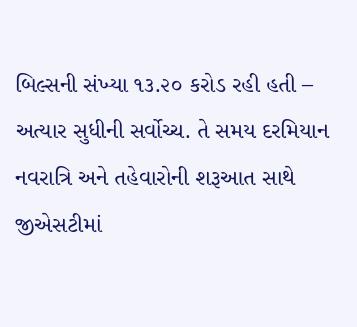બિલ્સની સંખ્યા ૧૩.૨૦ કરોડ રહી હતી – અત્યાર સુધીની સર્વોચ્ચ. તે સમય દરમિયાન નવરાત્રિ અને તહેવારોની શરૂઆત સાથે જીએસટીમાં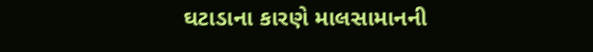ઘટાડાના કારણે માલસામાનની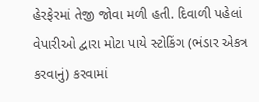હેરફેરમાં તેજી જોવા મળી હતી. દિવાળી પહેલાં વેપારીઓ દ્વારા મોટા પાયે સ્ટોકિંગ (ભંડાર એકત્ર કરવાનું) કરવામાં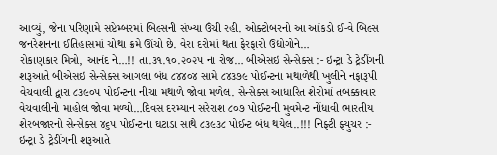આવ્યું, જેના પરિણામે સપ્ટેમ્બરમાં બિલ્સની સંખ્યા ઉંચી રહી. ઓક્ટોબરનો આ આંકડો ઈ-વે બિલ્સ જનરેશનના ઈતિહાસમાં ચોથા ક્રમે ઊંચો છે. વેરા દરોમાં થતા ફેરફારો ઉદ્યોગોને…
રોકાણકાર મિત્રો, આનંદ ને…!! તા.૩૧.૧૦.૨૦૨૫ ના રોજ… બીએસઇ સેન્સેક્સ :- ઇન્ટ્રા ડે ટ્રેડીંગની શરૂઆતે બીએસઇ સેન્સેક્સ આગલા બંધ ૮૪૪૦૪ સામે ૮૪૩૭૯ પોઈન્ટના મથાળેથી ખુલીને નફારૂપી વેચવાલી દ્વારા ૮૩૯૦૫ પોઈન્ટના નીચા મથાળે જોવા મળેલ. સેન્સેક્સ આધારિત શેરોમાં તબક્કાવાર વેચવાલીનો માહોલ જોવા મળ્યો…દિવસ દરમ્યાન સરેરાશ ૮૦૭ પોઈન્ટની મુવમેન્ટ નોંધાવી ભારતીય શેરબજારનો સેન્સેક્સ ૪૬૫ પોઈન્ટના ઘટાડા સાથે ૮૩૯૩૮ પોઈન્ટ બંધ થયેલ..!!! નિફ્ટી ફ્યુચર :- ઇન્ટ્રા ડે ટ્રેડીંગની શરૂઆતે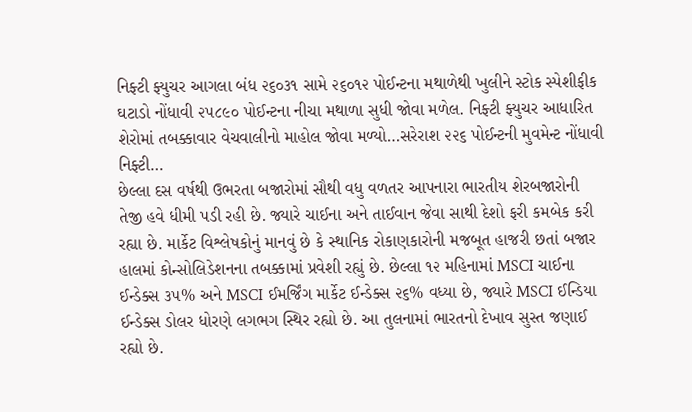નિફ્ટી ફ્યુચર આગલા બંધ ૨૬૦૩૧ સામે ૨૬૦૧૨ પોઈન્ટના મથાળેથી ખુલીને સ્ટોક સ્પેશીફીક ઘટાડો નોંધાવી ૨૫૮૯૦ પોઈન્ટના નીચા મથાળા સુધી જોવા મળેલ. નિફ્ટી ફ્યુચર આધારિત શેરોમાં તબક્કાવાર વેચવાલીનો માહોલ જોવા મળ્યો…સરેરાશ ૨૨૬ પોઈન્ટની મુવમેન્ટ નોંધાવી નિફ્ટી…
છેલ્લા દસ વર્ષથી ઉભરતા બજારોમાં સૌથી વધુ વળતર આપનારા ભારતીય શેરબજારોની તેજી હવે ધીમી પડી રહી છે. જ્યારે ચાઈના અને તાઈવાન જેવા સાથી દેશો ફરી કમબેક કરી રહ્યા છે. માર્કેટ વિશ્લેષકોનું માનવું છે કે સ્થાનિક રોકાણકારોની મજબૂત હાજરી છતાં બજાર હાલમાં કોન્સોલિડેશનના તબક્કામાં પ્રવેશી રહ્યું છે. છેલ્લા ૧૨ મહિનામાં MSCI ચાઈના ઈન્ડેક્સ ૩૫% અને MSCI ઈમર્જિંગ માર્કેટ ઈન્ડેક્સ ૨૬% વધ્યા છે, જ્યારે MSCI ઈન્ડિયા ઈન્ડેક્સ ડોલર ધોરણે લગભગ સ્થિર રહ્યો છે. આ તુલનામાં ભારતનો દેખાવ સુસ્ત જણાઈ રહ્યો છે.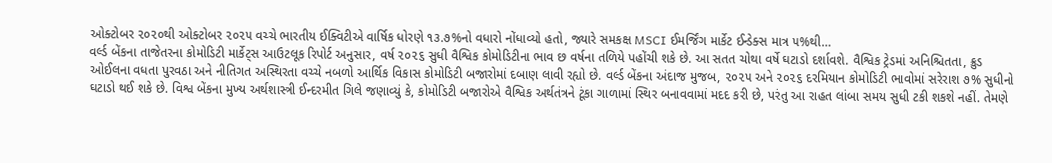ઓક્ટોબર ૨૦૨૦થી ઓક્ટોબર ૨૦૨૫ વચ્ચે ભારતીય ઈક્વિટીએ વાર્ષિક ધોરણે ૧૩.૭%નો વધારો નોંધાવ્યો હતો, જ્યારે સમકક્ષ MSCI ઈમર્જિંગ માર્કેટ ઈન્ડેક્સ માત્ર ૫%થી…
વર્લ્ડ બેંકના તાજેતરના કોમોડિટી માર્કેટ્સ આઉટલૂક રિપોર્ટ અનુસાર, વર્ષ ૨૦૨૬ સુધી વૈશ્વિક કોમોડિટીના ભાવ છ વર્ષના તળિયે પહોંચી શકે છે. આ સતત ચોથા વર્ષે ઘટાડો દર્શાવશે. વૈશ્વિક ટ્રેડમાં અનિશ્ચિતતા, ક્રુડ ઓઈલના વધતા પુરવઠા અને નીતિગત અસ્થિરતા વચ્ચે નબળો આર્થિક વિકાસ કોમોડિટી બજારોમાં દબાણ લાવી રહ્યો છે. વર્લ્ડ બેંકના અંદાજ મુજબ, ૨૦૨૫ અને ૨૦૨૬ દરમિયાન કોમોડિટી ભાવોમાં સરેરાશ ૭% સુધીનો ઘટાડો થઈ શકે છે. વિશ્વ બેંકના મુખ્ય અર્થશાસ્ત્રી ઈન્દરમીત ગિલે જણાવ્યું કે, કોમોડિટી બજારોએ વૈશ્વિક અર્થતંત્રને ટૂંકા ગાળામાં સ્થિર બનાવવામાં મદદ કરી છે, પરંતુ આ રાહત લાંબા સમય સુધી ટકી શકશે નહીં. તેમણે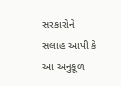સરકારોને સલાહ આપી કે આ અનુકૂળ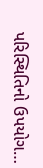પરિસ્થિતિનો ઉપયોગ…